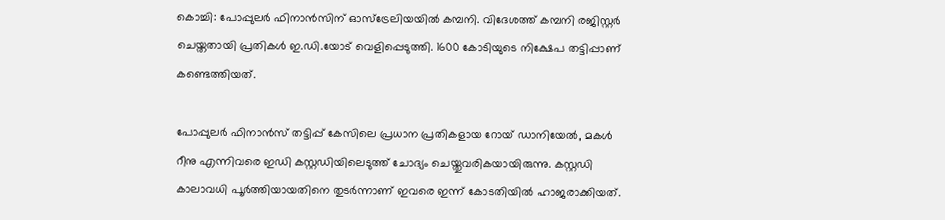കൊച്ചി: പോപ്പുലര്‍ ഫിനാന്‍സിന് ഓസ്‌ട്രേലിയയില്‍ കമ്പനി. വിദേശത്ത് കമ്പനി രജിസ്റ്റര്‍ ചെയ്തതായി പ്രതികള്‍ ഇ.ഡി.യോട് വെളിപ്പെടുത്തി. 1600 കോടിയുടെ നിക്ഷേപ തട്ടിപ്പാണ് കണ്ടെത്തിയത്.

പോപ്പുലര്‍ ഫിനാന്‍സ് തട്ടിപ്പ് കേസിലെ പ്രധാന പ്രതികളായ റോയ് ഡാനിയേല്‍, മകള്‍ റീനു എന്നിവരെ ഇഡി കസ്റ്റഡിയിലെടുത്ത് ചോദ്യം ചെയ്തുവരികയായിരുന്നു. കസ്റ്റഡി കാലാവധി പൂര്‍ത്തിയായതിനെ തുടര്‍ന്നാണ് ഇവരെ ഇന്ന് കോടതിയില്‍ ഹാജരാക്കിയത്.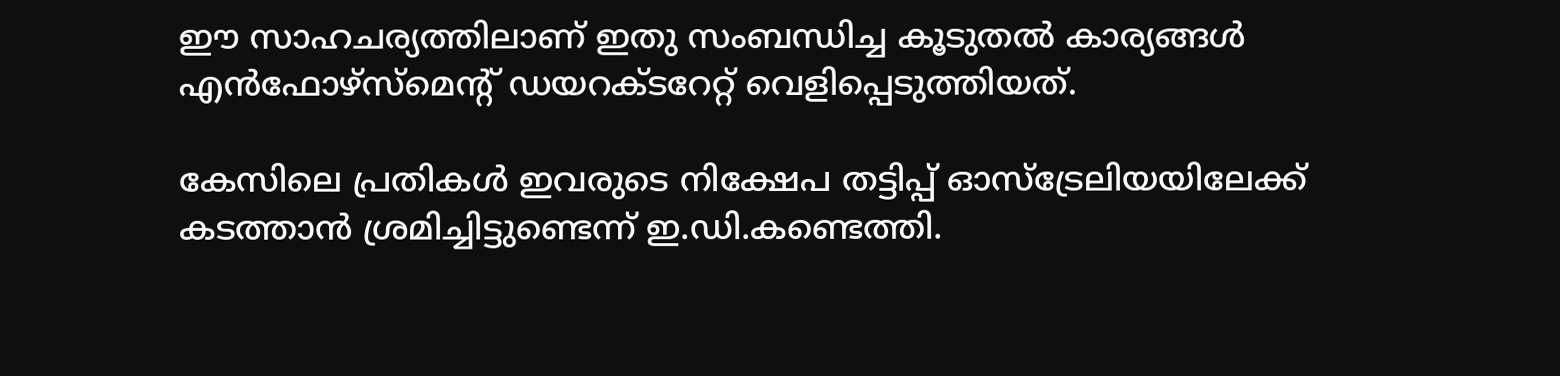ഈ സാഹചര്യത്തിലാണ് ഇതു സംബന്ധിച്ച കൂടുതല്‍ കാര്യങ്ങള്‍ എന്‍ഫോഴ്‌സ്‌മെന്റ് ഡയറക്ടറേറ്റ് വെളിപ്പെടുത്തിയത്.

കേസിലെ പ്രതികള്‍ ഇവരുടെ നിക്ഷേപ തട്ടിപ്പ് ഓസ്‌ട്രേലിയയിലേക്ക് കടത്താന്‍ ശ്രമിച്ചിട്ടുണ്ടെന്ന് ഇ.ഡി.കണ്ടെത്തി.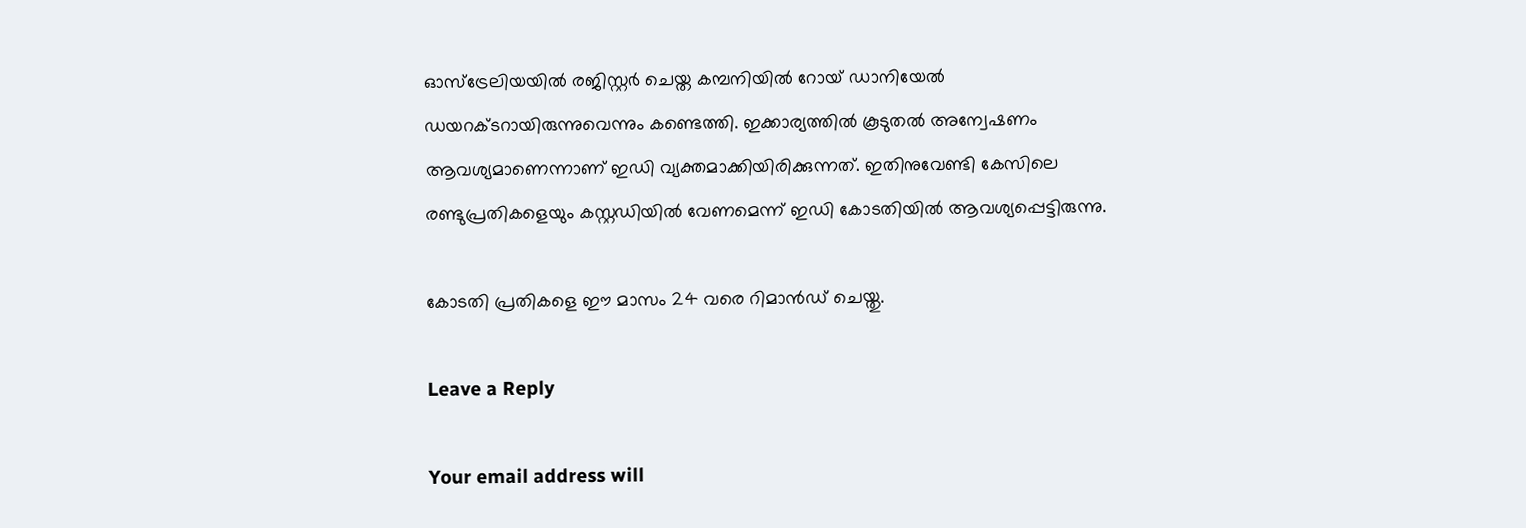ഓസ്‌ട്രേലിയയില്‍ രജിസ്റ്റര്‍ ചെയ്ത കമ്പനിയില്‍ റോയ് ഡാനിയേല്‍ ഡയറക്ടറായിരുന്നുവെന്നും കണ്ടെത്തി. ഇക്കാര്യത്തില്‍ കൂടുതല്‍ അന്വേഷണം ആവശ്യമാണെന്നാണ് ഇഡി വ്യക്തമാക്കിയിരിക്കുന്നത്. ഇതിനുവേണ്ടി കേസിലെ രണ്ടുപ്രതികളെയും കസ്റ്റഡിയില്‍ വേണമെന്ന് ഇഡി കോടതിയില്‍ ആവശ്യപ്പെട്ടിരുന്നു.

കോടതി പ്രതികളെ ഈ മാസം 24 വരെ റിമാന്‍ഡ് ചെയ്തു.

Leave a Reply

Your email address will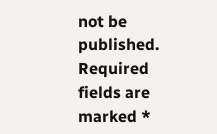not be published. Required fields are marked *